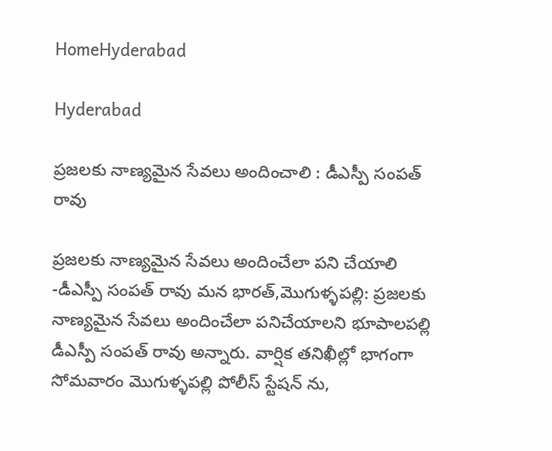HomeHyderabad

Hyderabad

ప్రజలకు నాణ్యమైన సేవలు అందించాలి : డీఎస్పీ సంపత్ రావు

ప్రజలకు నాణ్యమైన సేవలు అందించేలా పని చేయాలి -డీఎస్పీ సంపత్ రావు మన భారత్,మొగుళ్ళపల్లి: ప్రజలకు నాణ్యమైన సేవలు అందించేలా పనిచేయాలని భూపాలపల్లి డీఎస్పీ సంపత్ రావు అన్నారు. వార్షిక తనిఖీల్లో భాగంగా సోమవారం మొగుళ్ళపల్లి పోలీస్ స్టేషన్ ను,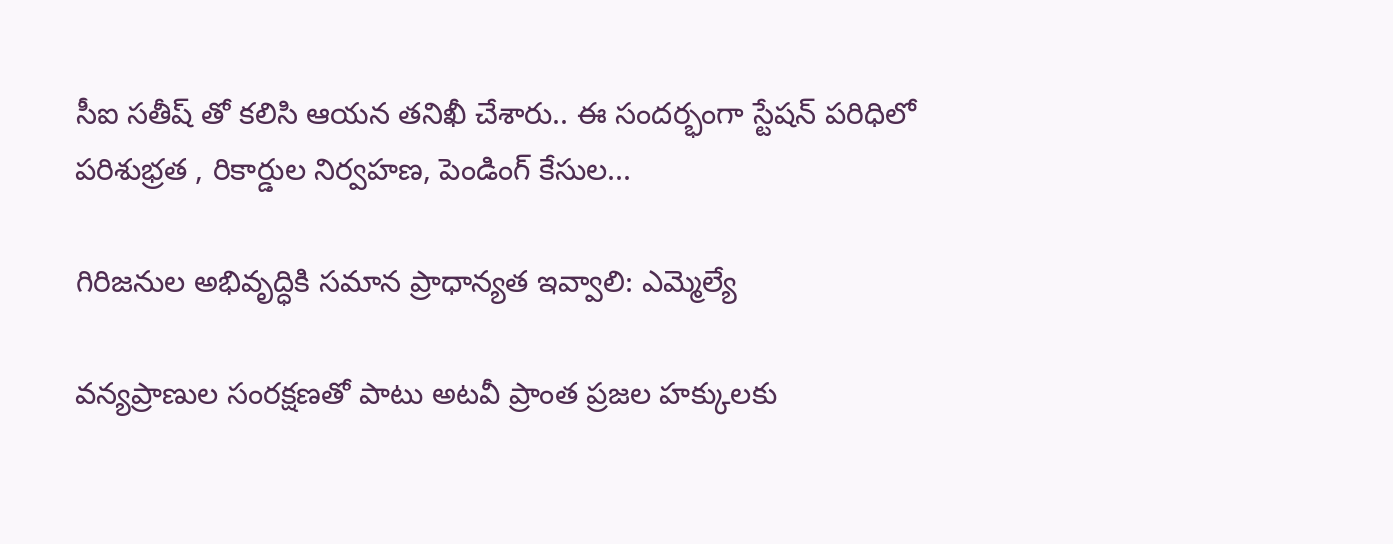సీఐ సతీష్ తో కలిసి ఆయన తనిఖీ చేశారు.. ఈ సందర్భంగా స్టేషన్ పరిధిలో పరిశుభ్రత , రికార్డుల నిర్వహణ, పెండింగ్ కేసుల...

గిరిజనుల అభివృద్ధికి సమాన ప్రాధాన్యత ఇవ్వాలి: ఎమ్మెల్యే

వన్యప్రాణుల సంరక్షణతో పాటు అటవీ ప్రాంత ప్రజల హక్కులకు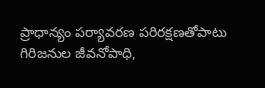ప్రాధాన్యం పర్యావరణ పరిరక్షణతోపాటు గిరిజనుల జీవనోపాధి,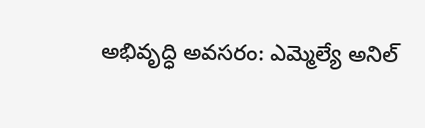అభివృద్ధి అవసరం: ఎమ్మెల్యే అనిల్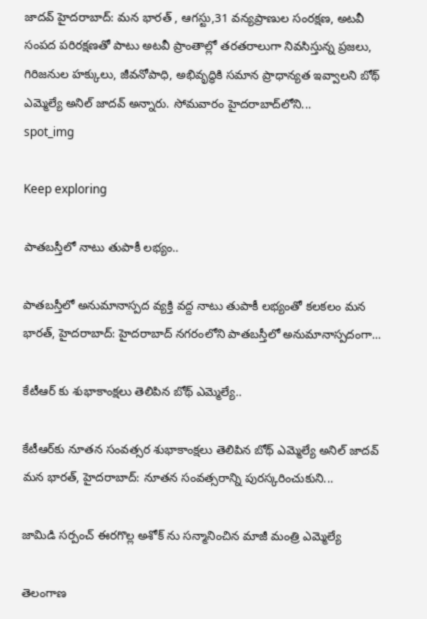జాదవ్ హైదరాబాద్: మన భారత్ , ఆగస్టు,31 వన్యప్రాణుల సంరక్షణ, అటవీ సంపద పరిరక్షణతో పాటు అటవీ ప్రాంతాల్లో తరతరాలుగా నివసిస్తున్న ప్రజలు, గిరిజనుల హక్కులు, జీవనోపాధి, అభివృద్ధికి సమాన ప్రాధాన్యత ఇవ్వాలని బోథ్ ఎమ్మెల్యే అనిల్ జాదవ్ అన్నారు. సోమవారం హైదరాబాద్‌లోని...
spot_img

Keep exploring

పాతబస్తీలో నాటు తుపాకీ లభ్యం..

పాతబస్తీలో అనుమానాస్పద వ్యక్తి వద్ద నాటు తుపాకీ లభ్యంతో కలకలం మన భారత్, హైదరాబాద్: హైదరాబాద్ నగరంలోని పాతబస్తీలో అనుమానాస్పదంగా...

కేటీఆర్ కు శుభాకాంక్షలు తెలిపిన బోథ్ ఎమ్మెల్యే..

కేటీఆర్‌కు నూతన సంవత్సర శుభాకాంక్షలు తెలిపిన బోథ్ ఎమ్మెల్యే అనిల్ జాదవ్ మన భారత్, హైదరాబాద్: నూతన సంవత్సరాన్ని పురస్కరించుకుని...

జామిడి సర్పంచ్ ఈరగొల్ల అశోక్ ను సన్మానించిన మాజీ మంత్రి ఎమ్మెల్యే

తెలంగాణ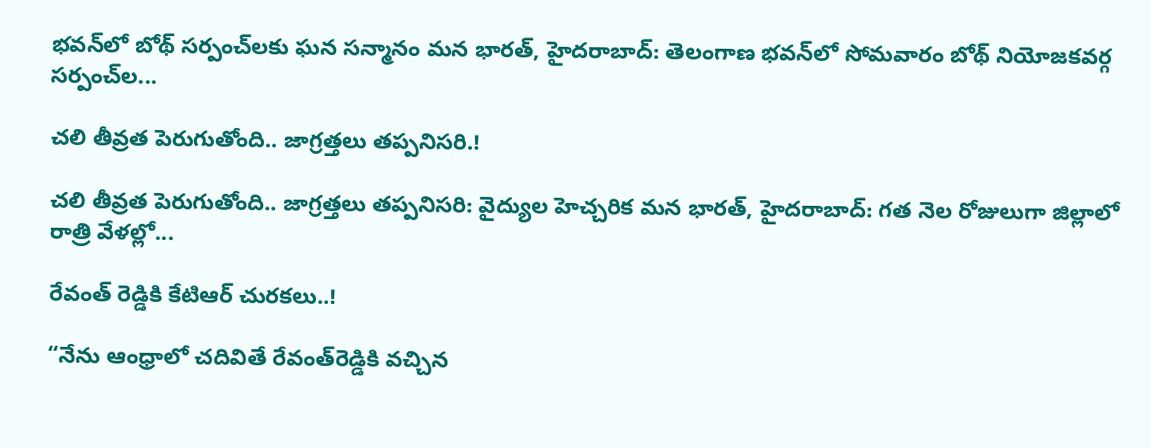భవన్‌లో బోథ్ సర్పంచ్‌లకు ఘన సన్మానం మన భారత్, హైదరాబాద్: తెలంగాణ భవన్‌లో సోమవారం బోథ్ నియోజకవర్గ సర్పంచ్‌ల...

చలి తీవ్రత పెరుగుతోంది.. జాగ్రత్తలు తప్పనిసరి.!

చలి తీవ్రత పెరుగుతోంది.. జాగ్రత్తలు తప్పనిసరి: వైద్యుల హెచ్చరిక మన భారత్, హైదరాబాద్: గత నెల రోజులుగా జిల్లాలో రాత్రి వేళల్లో...

రేవంత్ రెడ్డికి కేటిఆర్ చురకలు..!

“నేను ఆంధ్రాలో చదివితే రేవంత్‌రెడ్డికి వచ్చిన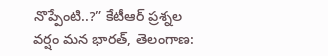నొప్పేంటి..?” కేటీఆర్ ప్రశ్నల వర్షం మన భారత్, తెలంగాణ: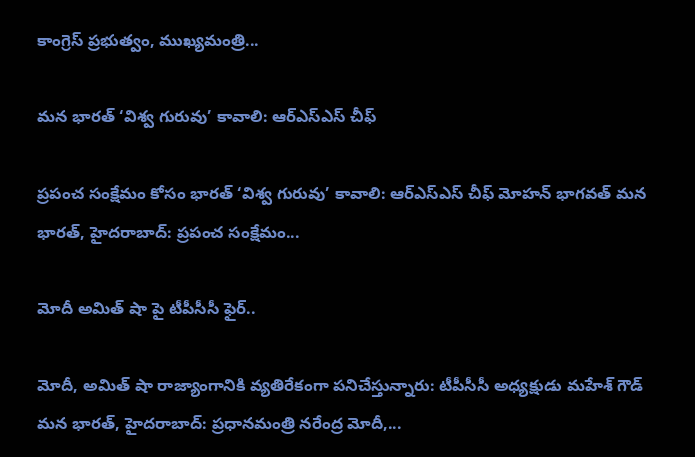కాంగ్రెస్ ప్రభుత్వం, ముఖ్యమంత్రి...

మన భారత్ ‘విశ్వ గురువు’ కావాలి: ఆర్ఎస్ఎస్ చీఫ్

ప్రపంచ సంక్షేమం కోసం భారత్ ‘విశ్వ గురువు’ కావాలి: ఆర్ఎస్ఎస్ చీఫ్ మోహన్ భాగవత్ మన భారత్, హైదరాబాద్: ప్రపంచ సంక్షేమం...

మోదీ అమిత్ షా పై టీపీసీసీ ఫైర్..

మోదీ, అమిత్ షా రాజ్యాంగానికి వ్యతిరేకంగా పనిచేస్తున్నారు: టీపీసీసీ అధ్యక్షుడు మహేశ్ గౌడ్ మన భారత్, హైదరాబాద్: ప్రధానమంత్రి నరేంద్ర మోదీ,...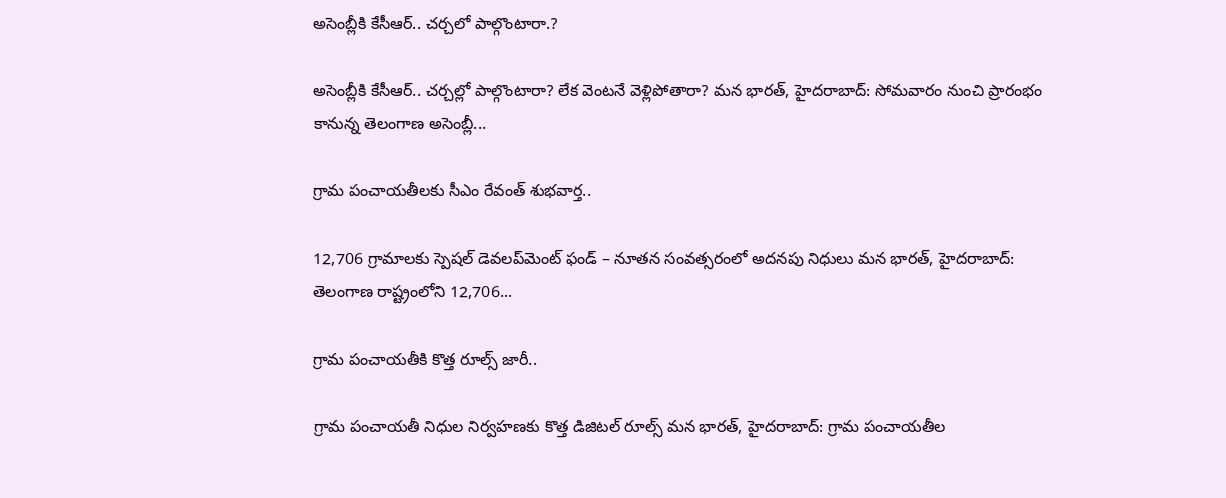అసెంబ్లీకి కేసీఆర్.. చర్చలో పాల్గొంటారా.?

అసెంబ్లీకి కేసీఆర్.. చర్చల్లో పాల్గొంటారా? లేక వెంటనే వెళ్లిపోతారా? మన భారత్, హైదరాబాద్: సోమవారం నుంచి ప్రారంభం కానున్న తెలంగాణ అసెంబ్లీ...

గ్రామ పంచాయతీలకు సీఎం రేవంత్ శుభవార్త..

12,706 గ్రామాలకు స్పెషల్ డెవలప్‌మెంట్ ఫండ్ – నూతన సంవత్సరంలో అదనపు నిధులు మన భారత్, హైదరాబాద్: తెలంగాణ రాష్ట్రంలోని 12,706...

గ్రామ పంచాయతీకి కొత్త రూల్స్ జారీ..

గ్రామ పంచాయతీ నిధుల నిర్వహణకు కొత్త డిజిటల్ రూల్స్ మన భారత్, హైదరాబాద్: గ్రామ పంచాయతీల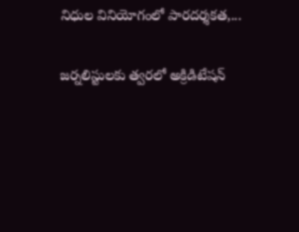నిధుల వినియోగంలో పారదర్శకత,...

జర్నలిస్టులకు త్వరలో అక్రిడిటేషన్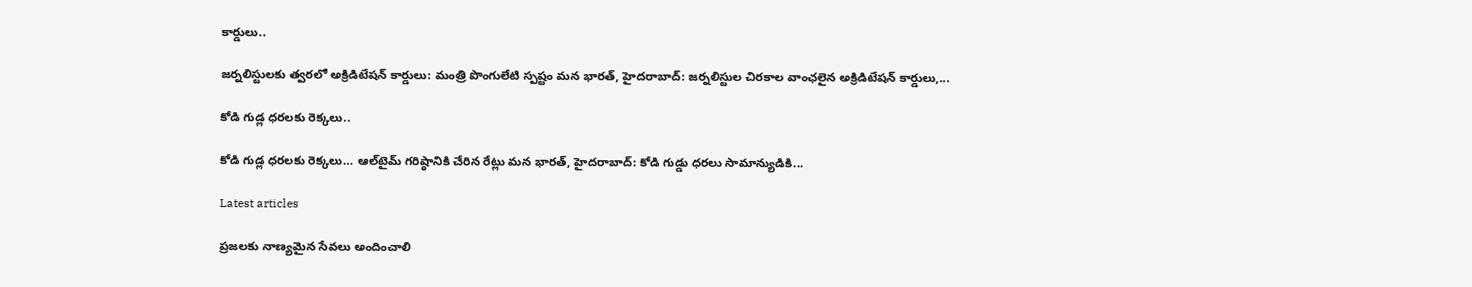కార్డులు..

జర్నలిస్టులకు త్వరలో అక్రిడిటేషన్ కార్డులు: మంత్రి పొంగులేటి స్పష్టం మన భారత్, హైదరాబాద్: జర్నలిస్టుల చిరకాల వాంఛలైన అక్రిడిటేషన్ కార్డులు,...

కోడి గుడ్ల ధరలకు రెక్కలు..

కోడి గుడ్ల ధరలకు రెక్కలు… ఆల్‌టైమ్‌ గరిష్ఠానికి చేరిన రేట్లు మన భారత్, హైదరాబాద్: కోడి గుడ్డు ధరలు సామాన్యుడికి...

Latest articles

ప్రజలకు నాణ్యమైన సేవలు అందించాలి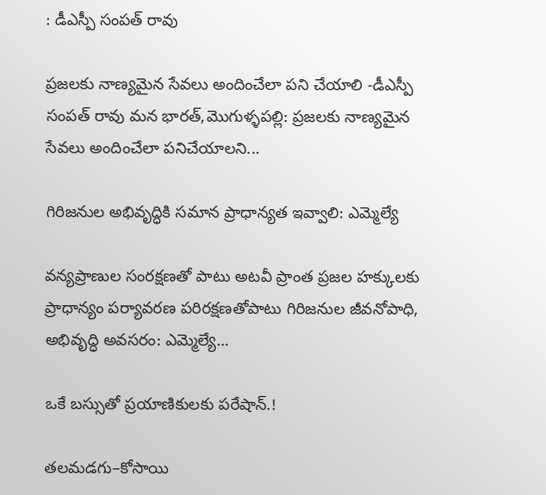: డీఎస్పీ సంపత్ రావు

ప్రజలకు నాణ్యమైన సేవలు అందించేలా పని చేయాలి -డీఎస్పీ సంపత్ రావు మన భారత్,మొగుళ్ళపల్లి: ప్రజలకు నాణ్యమైన సేవలు అందించేలా పనిచేయాలని...

గిరిజనుల అభివృద్ధికి సమాన ప్రాధాన్యత ఇవ్వాలి: ఎమ్మెల్యే

వన్యప్రాణుల సంరక్షణతో పాటు అటవీ ప్రాంత ప్రజల హక్కులకు ప్రాధాన్యం పర్యావరణ పరిరక్షణతోపాటు గిరిజనుల జీవనోపాధి, అభివృద్ధి అవసరం: ఎమ్మెల్యే...

ఒకే బస్సుతో ప్రయాణికులకు పరేషాన్.!

తలమడగు–కోసాయి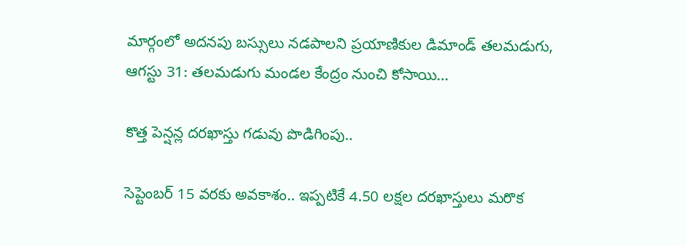మార్గంలో అదనపు బస్సులు నడపాలని ప్రయాణికుల డిమాండ్ తలమడుగు, ఆగస్టు 31: తలమడుగు మండల కేంద్రం నుంచి కోసాయి...

కొత్త పెన్షన్ల దరఖాస్తు గడువు పొడిగింపు..

సెప్టెంబర్ 15 వరకు అవకాశం.. ఇప్పటికే 4.50 లక్షల దరఖాస్తులు మరొక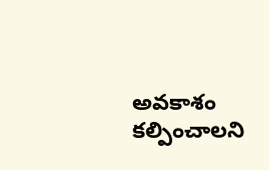అవకాశం కల్పించాలని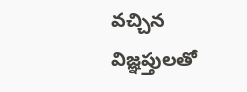వచ్చిన విజ్ఞప్తులతో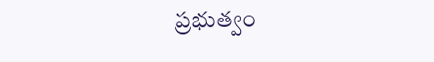ప్రభుత్వం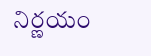నిర్ణయం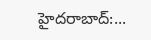హైదరాబాద్:...